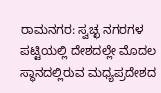ರಾಮನಗರ: ಸ್ವಚ್ಛ ನಗರಗಳ ಪಟ್ಟಿಯಲ್ಲಿ ದೇಶದಲ್ಲೇ ಮೊದಲ ಸ್ಥಾನದಲ್ಲಿರುವ ಮಧ್ಯಪ್ರದೇಶದ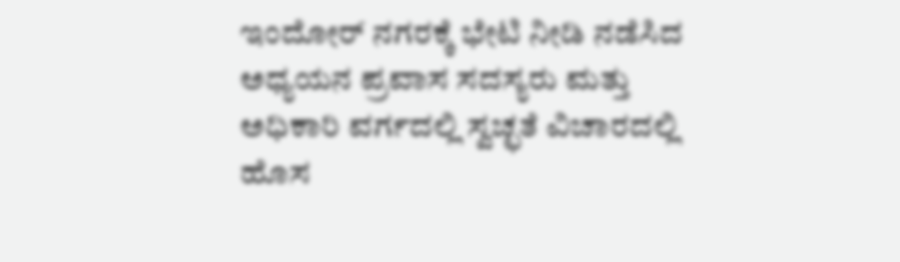ಇಂದೋರ್ ನಗರಕ್ಕೆ ಭೇಟಿ ನೀಡಿ ನಡೆಸಿದ ಅಧ್ಯಯನ ಪ್ರವಾಸ ಸದಸ್ಯರು ಮತ್ತು ಅಧಿಕಾರಿ ವರ್ಗದಲ್ಲಿ ಸ್ವಚ್ಛತೆ ವಿಚಾರದಲ್ಲಿ ಹೊಸ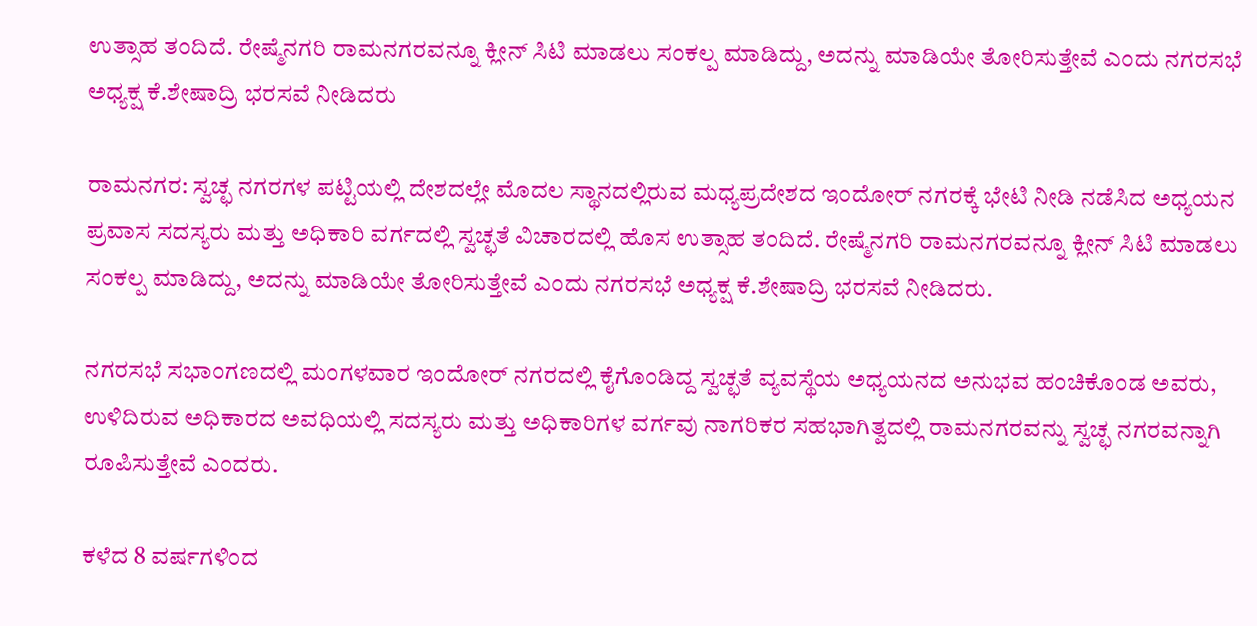ಉತ್ಸಾಹ ತಂದಿದೆ. ರೇಷ್ಮೆನಗರಿ ರಾಮನಗರವನ್ನೂ ಕ್ಲೀನ್ ಸಿಟಿ ಮಾಡಲು ಸಂಕಲ್ಪ ಮಾಡಿದ್ದು, ಅದನ್ನು ಮಾಡಿಯೇ ತೋರಿಸುತ್ತೇವೆ ಎಂದು ನಗರಸಭೆ ಅಧ್ಯಕ್ಷ ಕೆ.ಶೇಷಾದ್ರಿ ಭರಸವೆ ನೀಡಿದರು

ರಾಮನಗರ: ಸ್ವಚ್ಛ ನಗರಗಳ ಪಟ್ಟಿಯಲ್ಲಿ ದೇಶದಲ್ಲೇ ಮೊದಲ ಸ್ಥಾನದಲ್ಲಿರುವ ಮಧ್ಯಪ್ರದೇಶದ ಇಂದೋರ್ ನಗರಕ್ಕೆ ಭೇಟಿ ನೀಡಿ ನಡೆಸಿದ ಅಧ್ಯಯನ ಪ್ರವಾಸ ಸದಸ್ಯರು ಮತ್ತು ಅಧಿಕಾರಿ ವರ್ಗದಲ್ಲಿ ಸ್ವಚ್ಛತೆ ವಿಚಾರದಲ್ಲಿ ಹೊಸ ಉತ್ಸಾಹ ತಂದಿದೆ. ರೇಷ್ಮೆನಗರಿ ರಾಮನಗರವನ್ನೂ ಕ್ಲೀನ್ ಸಿಟಿ ಮಾಡಲು ಸಂಕಲ್ಪ ಮಾಡಿದ್ದು, ಅದನ್ನು ಮಾಡಿಯೇ ತೋರಿಸುತ್ತೇವೆ ಎಂದು ನಗರಸಭೆ ಅಧ್ಯಕ್ಷ ಕೆ.ಶೇಷಾದ್ರಿ ಭರಸವೆ ನೀಡಿದರು.

ನಗರಸಭೆ ಸಭಾಂಗಣದಲ್ಲಿ ಮಂಗಳವಾರ ಇಂದೋರ್ ನಗರದಲ್ಲಿ ಕೈಗೊಂಡಿದ್ದ ಸ್ವಚ್ಛತೆ ವ್ಯವಸ್ಥೆಯ ಅಧ್ಯಯನದ ಅನುಭವ ಹಂಚಿಕೊಂಡ ಅವರು, ಉಳಿದಿರುವ ಅಧಿಕಾರದ ಅವಧಿಯಲ್ಲಿ ಸದಸ್ಯರು ಮತ್ತು ಅಧಿಕಾರಿಗಳ ವರ್ಗವು ನಾಗರಿಕರ ಸಹಭಾಗಿತ್ವದಲ್ಲಿ ರಾಮನಗರವನ್ನು ಸ್ವಚ್ಛ ನಗರವನ್ನಾಗಿ ರೂಪಿಸುತ್ತೇವೆ ಎಂದರು.

ಕಳೆದ 8 ವರ್ಷಗಳಿಂದ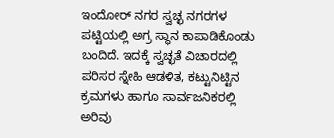ಇಂದೋರ್ ನಗರ ಸ್ವಚ್ಛ ನಗರಗಳ ಪಟ್ಟಿಯಲ್ಲಿ ಅಗ್ರ ಸ್ಥಾನ ಕಾಪಾಡಿಕೊಂಡು ಬಂದಿದೆ. ಇದಕ್ಕೆ ಸ್ವಚ್ಛತೆ ವಿಚಾರದಲ್ಲಿ ಪರಿಸರ ಸ್ನೇಹಿ ಆಡಳಿತ, ಕಟ್ಟುನಿಟ್ಟಿನ ಕ್ರಮಗಳು ಹಾಗೂ ಸಾರ್ವಜನಿಕರಲ್ಲಿ ಅರಿವು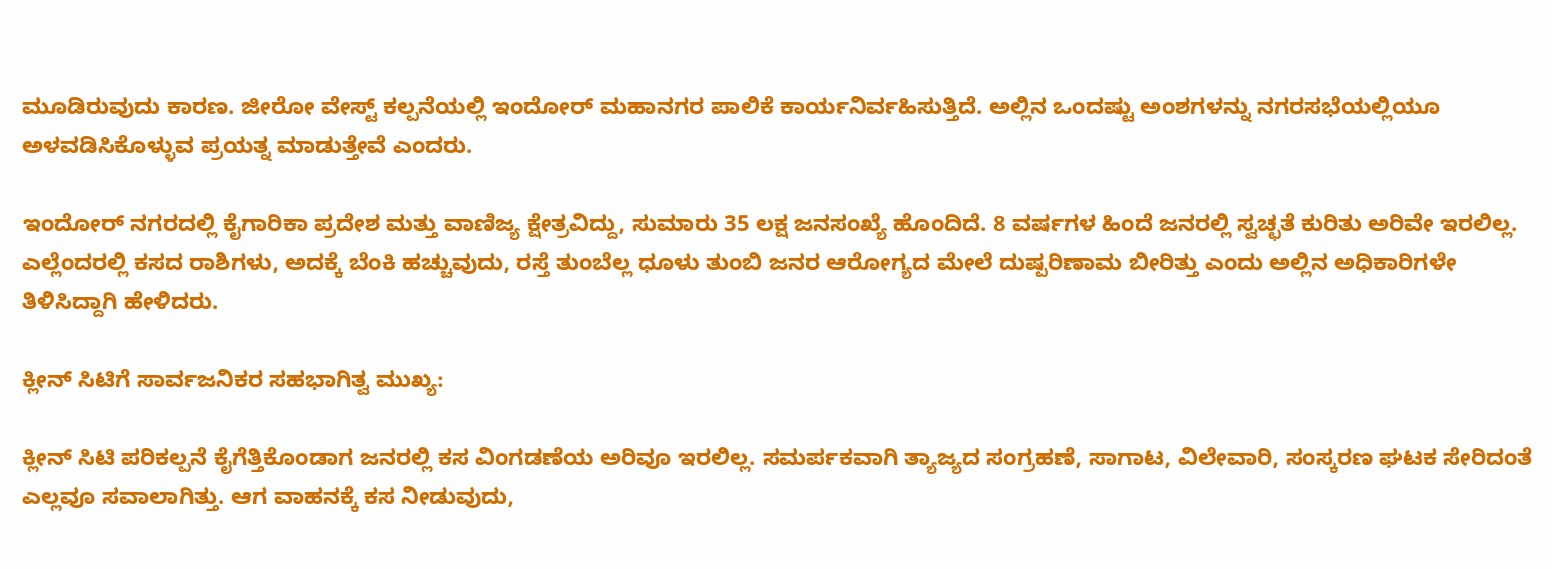ಮೂಡಿರುವುದು ಕಾರಣ. ಜೀರೋ ವೇಸ್ಟ್ ಕಲ್ಪನೆಯಲ್ಲಿ ಇಂದೋರ್ ಮಹಾನಗರ ಪಾಲಿಕೆ ಕಾರ್ಯನಿರ್ವಹಿಸುತ್ತಿದೆ. ಅಲ್ಲಿನ ಒಂದಷ್ಟು ಅಂಶಗಳನ್ನು ನಗರಸಭೆಯಲ್ಲಿಯೂ ಅಳವಡಿಸಿಕೊಳ್ಳುವ ಪ್ರಯತ್ನ ಮಾಡುತ್ತೇವೆ ಎಂದರು.

ಇಂದೋರ್ ನಗರದಲ್ಲಿ ಕೈಗಾರಿಕಾ ಪ್ರದೇಶ ಮತ್ತು ವಾಣಿಜ್ಯ ಕ್ಷೇತ್ರವಿದ್ದು, ಸುಮಾರು 35 ಲಕ್ಷ ಜನಸಂಖ್ಯೆ ಹೊಂದಿದೆ. 8 ವರ್ಷಗಳ ಹಿಂದೆ ಜನರಲ್ಲಿ ಸ್ವಚ್ಛತೆ ಕುರಿತು ಅರಿವೇ ಇರಲಿಲ್ಲ. ಎಲ್ಲೆಂದರಲ್ಲಿ ಕಸದ ರಾಶಿಗಳು, ಅದಕ್ಕೆ ಬೆಂಕಿ ಹಚ್ಚುವುದು, ರಸ್ತೆ ತುಂಬೆಲ್ಲ ಧೂಳು ತುಂಬಿ ಜನರ ಆರೋಗ್ಯದ ಮೇಲೆ ದುಷ್ಪರಿಣಾಮ ಬೀರಿತ್ತು ಎಂದು ಅಲ್ಲಿನ ಅಧಿಕಾರಿಗಳೇ ತಿಳಿಸಿದ್ದಾಗಿ ಹೇಳಿದರು.

ಕ್ಲೀನ್ ಸಿಟಿಗೆ ಸಾರ್ವಜನಿಕರ ಸಹಭಾಗಿತ್ವ ಮುಖ್ಯ:

ಕ್ಲೀನ್ ಸಿಟಿ ಪರಿಕಲ್ಪನೆ ಕೈಗೆತ್ತಿಕೊಂಡಾಗ ಜನರಲ್ಲಿ ಕಸ ವಿಂಗಡಣೆಯ ಅರಿವೂ ಇರಲಿಲ್ಲ. ಸಮರ್ಪಕವಾಗಿ ತ್ಯಾಜ್ಯದ ಸಂಗ್ರಹಣೆ, ಸಾಗಾಟ, ವಿಲೇವಾರಿ, ಸಂಸ್ಕರಣ ಘಟಕ ಸೇರಿದಂತೆ ಎಲ್ಲವೂ ಸವಾಲಾಗಿತ್ತು. ಆಗ ವಾಹನಕ್ಕೆ ಕಸ ನೀಡುವುದು,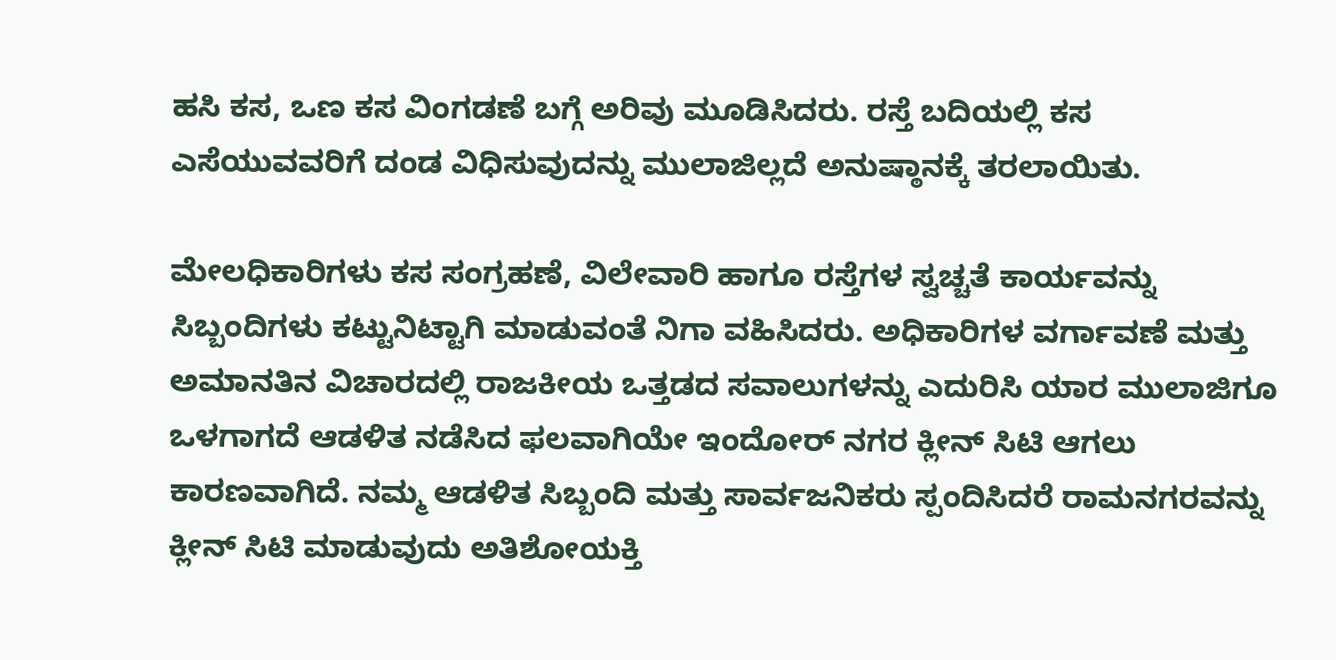ಹಸಿ ಕಸ, ಒಣ ಕಸ ವಿಂಗಡಣೆ ಬಗ್ಗೆ ಅರಿವು ಮೂಡಿಸಿದರು. ರಸ್ತೆ ಬದಿಯಲ್ಲಿ ಕಸ ಎಸೆಯುವವರಿಗೆ ದಂಡ ವಿಧಿಸುವುದನ್ನು ಮುಲಾಜಿಲ್ಲದೆ ಅನುಷ್ಠಾನಕ್ಕೆ ತರಲಾಯಿತು.

ಮೇಲಧಿಕಾರಿಗಳು ಕಸ ಸಂಗ್ರಹಣೆ, ವಿಲೇವಾರಿ ಹಾಗೂ ರಸ್ತೆಗಳ ಸ್ವಚ್ಚತೆ ಕಾರ್ಯವನ್ನು ಸಿಬ್ಬಂದಿಗಳು ಕಟ್ಟುನಿಟ್ಟಾಗಿ ಮಾಡುವಂತೆ ನಿಗಾ ವಹಿಸಿದರು. ಅಧಿಕಾರಿಗಳ ವರ್ಗಾವಣೆ ಮತ್ತು ಅಮಾನತಿನ ವಿಚಾರದಲ್ಲಿ ರಾಜಕೀಯ ಒತ್ತಡದ ಸವಾಲುಗಳನ್ನು ಎದುರಿಸಿ ಯಾರ ಮುಲಾಜಿಗೂ ಒಳಗಾಗದೆ ಆಡಳಿತ ನಡೆಸಿದ ಫಲವಾಗಿಯೇ ಇಂದೋರ್ ನಗರ ಕ್ಲೀನ್ ಸಿಟಿ ಆಗಲು ಕಾರಣವಾಗಿದೆ. ನಮ್ಮ ಆಡಳಿತ ಸಿಬ್ಬಂದಿ ಮತ್ತು ಸಾರ್ವಜನಿಕರು ಸ್ಪಂದಿಸಿದರೆ ರಾಮನಗರವನ್ನು ಕ್ಲೀನ್ ಸಿಟಿ ಮಾಡುವುದು ಅತಿಶೋಯಕ್ತಿ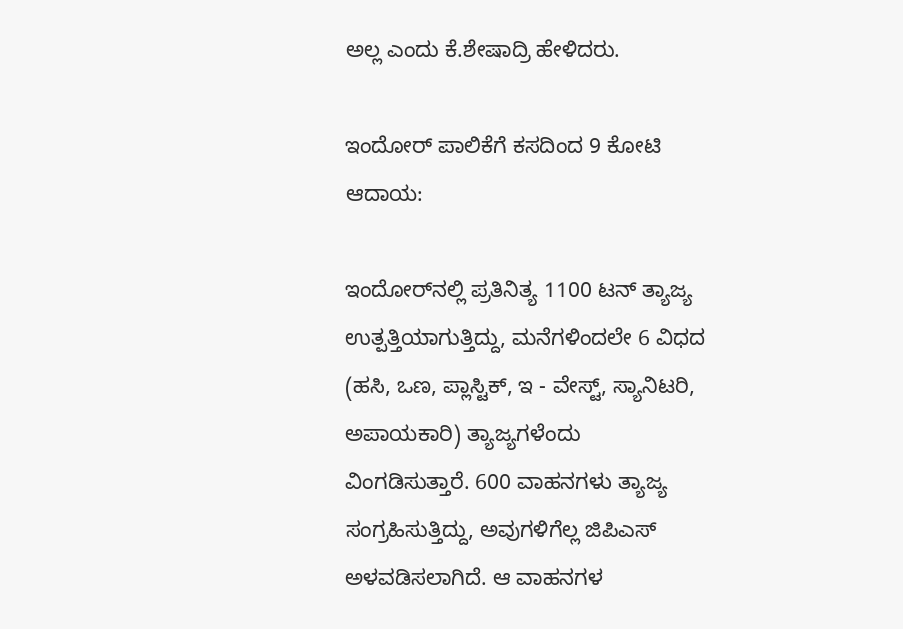ಅಲ್ಲ ಎಂದು ಕೆ.ಶೇಷಾದ್ರಿ ಹೇಳಿದರು.

ಇಂದೋರ್ ಪಾಲಿಕೆಗೆ ಕಸದಿಂದ 9 ಕೋಟಿ ಆದಾಯ:

ಇಂದೋರ್‌ನಲ್ಲಿ ಪ್ರತಿನಿತ್ಯ 1100 ಟನ್ ತ್ಯಾಜ್ಯ ಉತ್ಪತ್ತಿಯಾಗುತ್ತಿದ್ದು, ಮನೆಗಳಿಂದಲೇ 6 ವಿಧದ (ಹಸಿ, ಒಣ, ಪ್ಲಾಸ್ಟಿಕ್, ಇ - ವೇಸ್ಟ್, ಸ್ಯಾನಿಟರಿ, ಅಪಾಯಕಾರಿ) ತ್ಯಾಜ್ಯಗಳೆಂದು ವಿಂಗಡಿಸುತ್ತಾರೆ. 600 ವಾಹನಗಳು ತ್ಯಾಜ್ಯ ಸಂಗ್ರಹಿಸುತ್ತಿದ್ದು, ಅವುಗಳಿಗೆಲ್ಲ ಜಿಪಿಎಸ್ ಅಳವಡಿಸಲಾಗಿದೆ. ಆ ವಾಹನಗಳ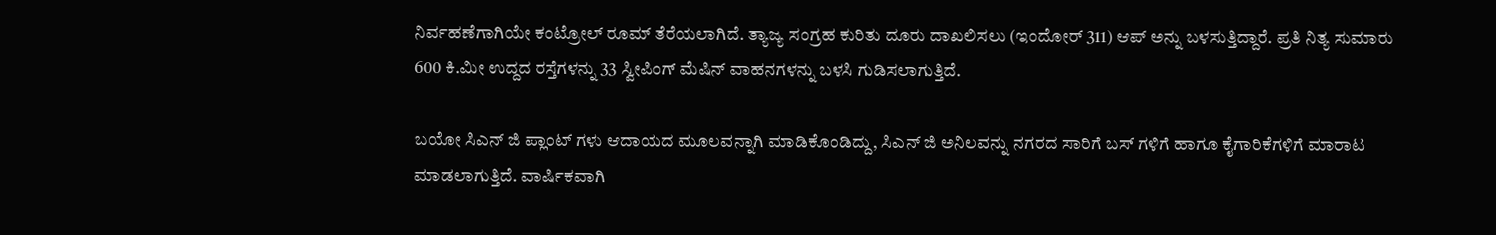ನಿರ್ವಹಣೆಗಾಗಿಯೇ ಕಂಟ್ರೋಲ್ ರೂಮ್ ತೆರೆಯಲಾಗಿದೆ. ತ್ಯಾಜ್ಯ ಸಂಗ್ರಹ ಕುರಿತು ದೂರು ದಾಖಲಿಸಲು (ಇಂದೋರ್ 311) ಆಪ್ ಅನ್ನು ಬಳಸುತ್ತಿದ್ದಾರೆ. ಪ್ರತಿ ನಿತ್ಯ ಸುಮಾರು 600 ಕಿ.ಮೀ ಉದ್ದದ ರಸ್ತೆಗಳನ್ನು 33 ಸ್ವೀಪಿಂಗ್ ಮೆಷಿನ್ ವಾಹನಗಳನ್ನು ಬಳಸಿ ಗುಡಿಸಲಾಗುತ್ತಿದೆ.

ಬಯೋ ಸಿಎನ್ ಜಿ ಪ್ಲಾಂಟ್ ಗಳು ಆದಾಯದ ಮೂಲವನ್ನಾಗಿ ಮಾಡಿಕೊಂಡಿದ್ದು, ಸಿಎನ್ ಜಿ ಅನಿಲವನ್ನು ನಗರದ ಸಾರಿಗೆ ಬಸ್ ಗಳಿಗೆ ಹಾಗೂ ಕೈಗಾರಿಕೆಗಳಿಗೆ ಮಾರಾಟ ಮಾಡಲಾಗುತ್ತಿದೆ. ವಾರ್ಷಿಕವಾಗಿ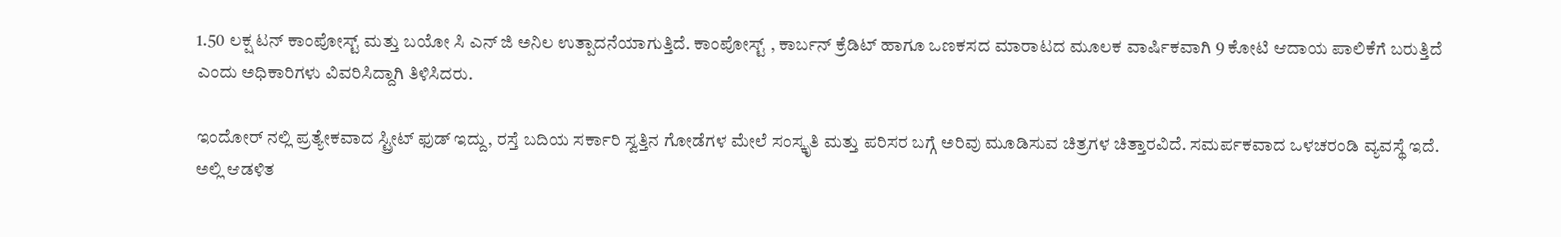1.50 ಲಕ್ಷ ಟನ್ ಕಾಂಪೋಸ್ಟ್ ಮತ್ತು ಬಯೋ ಸಿ ಎನ್ ಜಿ ಅನಿಲ ಉತ್ಪಾದನೆಯಾಗುತ್ತಿದೆ. ಕಾಂಪೋಸ್ಟ್ , ಕಾರ್ಬನ್ ಕ್ರೆಡಿಟ್ ಹಾಗೂ ಒಣಕಸದ ಮಾರಾಟದ ಮೂಲಕ ವಾರ್ಷಿಕವಾಗಿ 9 ಕೋಟಿ ಆದಾಯ ಪಾಲಿಕೆಗೆ ಬರುತ್ತಿದೆ ಎಂದು ಅಧಿಕಾರಿಗಳು ವಿವರಿಸಿದ್ದಾಗಿ ತಿಳಿಸಿದರು.

ಇಂದೋರ್ ನಲ್ಲಿ ಪ್ರತ್ಯೇಕವಾದ ಸ್ಟ್ರೀಟ್ ಫುಡ್ ಇದ್ದು, ರಸ್ತೆ ಬದಿಯ ಸರ್ಕಾರಿ ಸ್ವತ್ತಿನ ಗೋಡೆಗಳ ಮೇಲೆ ಸಂಸ್ಕೃತಿ ಮತ್ತು ಪರಿಸರ ಬಗ್ಗೆ ಅರಿವು ಮೂಡಿಸುವ ಚಿತ್ರಗಳ ಚಿತ್ತಾರವಿದೆ. ಸಮರ್ಪಕವಾದ ಒಳಚರಂಡಿ ವ್ಯವಸ್ಥೆ ಇದೆ. ಅಲ್ಲಿ ಆಡಳಿತ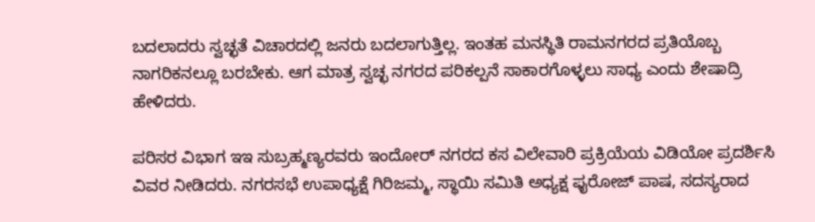ಬದಲಾದರು ಸ್ವಚ್ಛತೆ ವಿಚಾರದಲ್ಲಿ ಜನರು ಬದಲಾಗುತ್ತಿಲ್ಲ. ಇಂತಹ ಮನಸ್ಥಿತಿ ರಾಮನಗರದ ಪ್ರತಿಯೊಬ್ಬ ನಾಗರಿಕನಲ್ಲೂ ಬರಬೇಕು. ಆಗ ಮಾತ್ರ ಸ್ವಚ್ಛ ನಗರದ ಪರಿಕಲ್ಪನೆ ಸಾಕಾರಗೊಳ್ಳಲು ಸಾಧ್ಯ ಎಂದು ಶೇಷಾದ್ರಿ ಹೇಳಿದರು.

ಪರಿಸರ ವಿಭಾಗ ಇಇ ಸುಬ್ರಹ್ಮಣ್ಯರವರು ಇಂದೋರ್ ನಗರದ ಕಸ ವಿಲೇವಾರಿ ಪ್ರಕ್ರಿಯೆಯ ವಿಡಿಯೋ ಪ್ರದರ್ಶಿಸಿ ವಿವರ ನೀಡಿದರು. ನಗರಸಭೆ ಉಪಾಧ್ಯಕ್ಷೆ ಗಿರಿಜಮ್ಮ, ಸ್ಥಾಯಿ ಸಮಿತಿ ಅಧ್ಯಕ್ಷ ಫೖರೋಜ್ ಪಾಷ, ಸದಸ್ಯರಾದ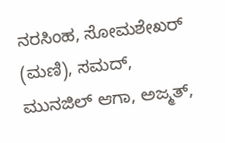ನರಸಿಂಹ, ಸೋಮಶೇಖರ್ (ಮಣಿ), ಸಮದ್, ಮುನಜಿಲ್ ಆಗಾ, ಅಜ್ಮತ್,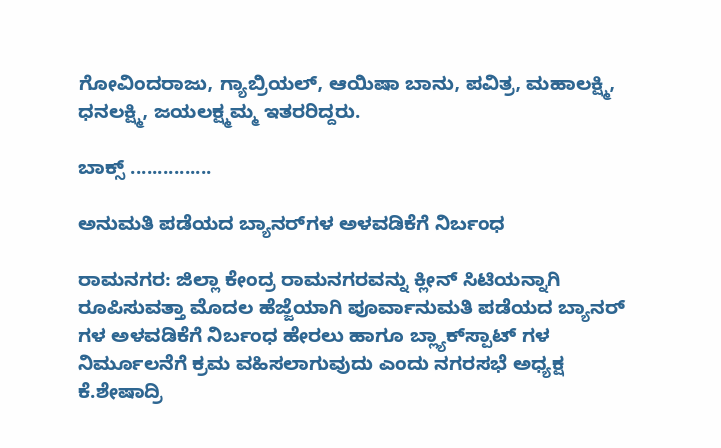ಗೋವಿಂದರಾಜು, ಗ್ಯಾಬ್ರಿಯಲ್, ಆಯಿಷಾ ಬಾನು, ಪವಿತ್ರ, ಮಹಾಲಕ್ಷ್ಮಿ, ಧನಲಕ್ಷ್ಮಿ, ಜಯಲಕ್ಷ್ಮಮ್ಮ ಇತರರಿದ್ದರು.

ಬಾಕ್ಸ್ ...............

ಅನುಮತಿ ಪಡೆಯದ ಬ್ಯಾನರ್‌ಗಳ ಅಳವಡಿಕೆಗೆ ನಿರ್ಬಂಧ

ರಾಮನಗರ: ಜಿಲ್ಲಾ ಕೇಂದ್ರ ರಾಮನಗರವನ್ನು ಕ್ಲೀನ್ ಸಿಟಿಯನ್ನಾಗಿ ರೂಪಿಸುವತ್ತಾ ಮೊದಲ ಹೆಜ್ಜೆಯಾಗಿ ಪೂರ್ವಾನುಮತಿ ಪಡೆಯದ ಬ್ಯಾನರ್ ಗಳ ಅಳವಡಿಕೆಗೆ ನಿರ್ಬಂಧ ಹೇರಲು ಹಾಗೂ ಬ್ಲ್ಯಾಕ್‌ಸ್ಪಾಟ್ ಗಳ ನಿರ್ಮೂಲನೆಗೆ ಕ್ರಮ ವಹಿಸಲಾಗುವುದು ಎಂದು ನಗರಸಭೆ ಅಧ್ಯಕ್ಷ ಕೆ.ಶೇಷಾದ್ರಿ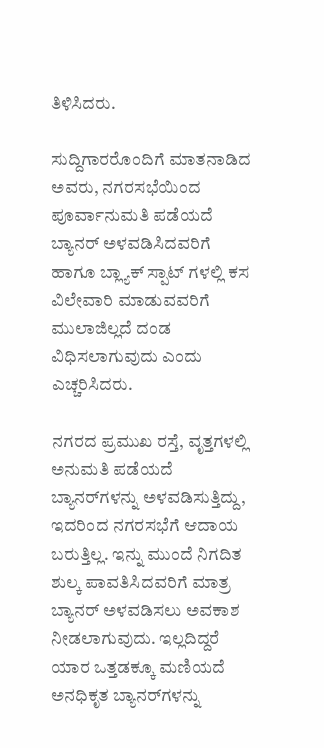ತಿಳಿಸಿದರು.

ಸುದ್ದಿಗಾರರೊಂದಿಗೆ ಮಾತನಾಡಿದ ಅವರು, ನಗರಸಭೆಯಿಂದ ಪೂರ್ವಾನುಮತಿ ಪಡೆಯದೆ ಬ್ಯಾನರ್ ಅಳವಡಿಸಿದವರಿಗೆ ಹಾಗೂ ಬ್ಲ್ಯಾಕ್ ಸ್ಪಾಟ್ ಗಳಲ್ಲಿ ಕಸ ವಿಲೇವಾರಿ ಮಾಡುವವರಿಗೆ ಮುಲಾಜಿಲ್ಲದೆ ದಂಡ ವಿಧಿಸಲಾಗುವುದು ಎಂದು ಎಚ್ಚರಿಸಿದರು.

ನಗರದ ಪ್ರಮುಖ ರಸ್ತೆ, ವೃತ್ತಗಳಲ್ಲಿ ಅನುಮತಿ ಪಡೆಯದೆ ಬ್ಯಾನರ್‌ಗಳನ್ನು ಅಳವಡಿಸುತ್ತಿದ್ದು, ಇದರಿಂದ ನಗರಸಭೆಗೆ ಆದಾಯ ಬರುತ್ತಿಲ್ಲ. ಇನ್ನು ಮುಂದೆ ನಿಗದಿತ ಶುಲ್ಕ ಪಾವತಿಸಿದವರಿಗೆ ಮಾತ್ರ ಬ್ಯಾನರ್ ಅಳವಡಿಸಲು ಅವಕಾಶ ನೀಡಲಾಗುವುದು. ಇಲ್ಲದಿದ್ದರೆ ಯಾರ ಒತ್ತಡಕ್ಕೂ ಮಣಿಯದೆ ಅನಧಿಕೃತ ಬ್ಯಾನರ್‌ಗಳನ್ನು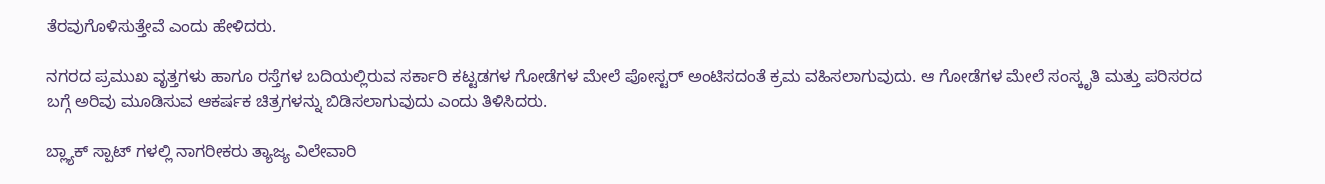ತೆರವುಗೊಳಿಸುತ್ತೇವೆ ಎಂದು ಹೇಳಿದರು.

ನಗರದ ಪ್ರಮುಖ ವೃತ್ತಗಳು ಹಾಗೂ ರಸ್ತೆಗಳ ಬದಿಯಲ್ಲಿರುವ ಸರ್ಕಾರಿ ಕಟ್ಟಡಗಳ ಗೋಡೆಗಳ ಮೇಲೆ ಪೋಸ್ಟರ್ ಅಂಟಿಸದಂತೆ ಕ್ರಮ ವಹಿಸಲಾಗುವುದು. ಆ ಗೋಡೆಗಳ ಮೇಲೆ ಸಂಸ್ಕೃತಿ ಮತ್ತು ಪರಿಸರದ ಬಗ್ಗೆ ಅರಿವು ಮೂಡಿಸುವ ಆಕರ್ಷಕ ಚಿತ್ರಗಳನ್ನು ಬಿಡಿಸಲಾಗುವುದು ಎಂದು ತಿಳಿಸಿದರು.

ಬ್ಲ್ಯಾಕ್ ಸ್ಪಾಟ್ ಗಳಲ್ಲಿ ನಾಗರೀಕರು ತ್ಯಾಜ್ಯ ವಿಲೇವಾರಿ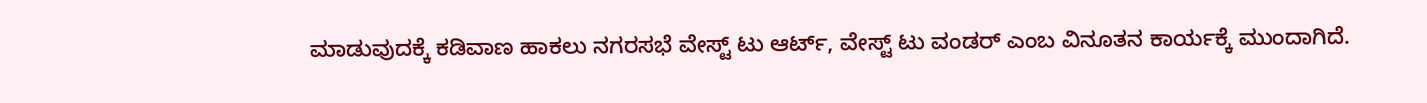ಮಾಡುವುದಕ್ಕೆ ಕಡಿವಾಣ ಹಾಕಲು ನಗರಸಭೆ ವೇಸ್ಟ್ ಟು ಆರ್ಟ್, ವೇಸ್ಟ್ ಟು ವಂಡರ್ ಎಂಬ ವಿನೂತನ ಕಾರ್ಯಕ್ಕೆ ಮುಂದಾಗಿದೆ.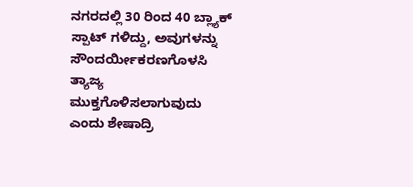ನಗರದಲ್ಲಿ 30 ರಿಂದ 40 ಬ್ಲ್ಯಾಕ್ ಸ್ಪಾಟ್ ಗಳಿದ್ದು, ಅವುಗಳನ್ನು ಸೌಂದರ್ಯೀಕರಣಗೊಳಸಿ ತ್ಯಾಜ್ಯ ಮುಕ್ತಗೊಳಿಸಲಾಗುವುದು ಎಂದು ಶೇಷಾದ್ರಿ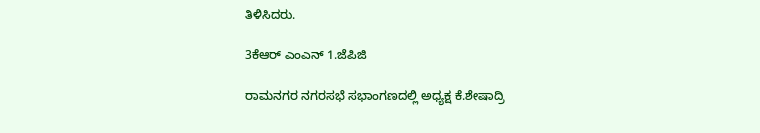ತಿಳಿಸಿದರು.

3ಕೆಆರ್ ಎಂಎನ್ 1.ಜೆಪಿಜಿ

ರಾಮನಗರ ನಗರಸಭೆ ಸಭಾಂಗಣದಲ್ಲಿ ಅಧ್ಯಕ್ಷ ಕೆ.ಶೇಷಾದ್ರಿ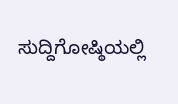ಸುದ್ದಿಗೋಷ್ಠಿಯಲ್ಲಿ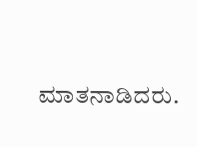ಮಾತನಾಡಿದರು.